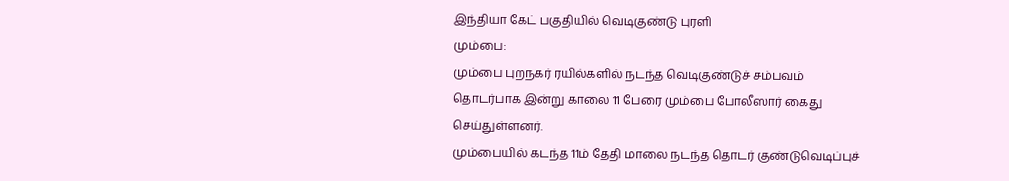இந்தியா கேட் பகுதியில் வெடிகுண்டு புரளி
மும்பை:
மும்பை புறநகர் ரயில்களில் நடந்த வெடிகுண்டுச் சம்பவம் தொடர்பாக இன்று காலை 11 பேரை மும்பை போலீஸார் கைது செய்துள்ளனர்.
மும்பையில் கடந்த 11ம் தேதி மாலை நடந்த தொடர் குண்டுவெடிப்புச்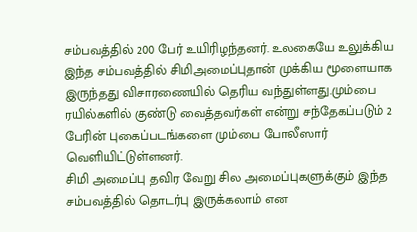சம்பவத்தில் 200 பேர் உயிரிழந்தனர். உலகையே உலுக்கிய இந்த சம்பவத்தில் சிமிஅமைப்புதான் முக்கிய மூளையாக இருந்தது விசாரணையில் தெரிய வந்துள்ளது.மும்பை ரயில்களில் குண்டு வைத்தவர்கள் என்று சந்தேகப்படும் 2 பேரின் புகைப்படங்களை மும்பை போலீஸார் வெளியிட்டுள்ளனர்.
சிமி அமைப்பு தவிர வேறு சில அமைப்புகளுக்கும் இந்த சம்பவத்தில் தொடர்பு இருக்கலாம் என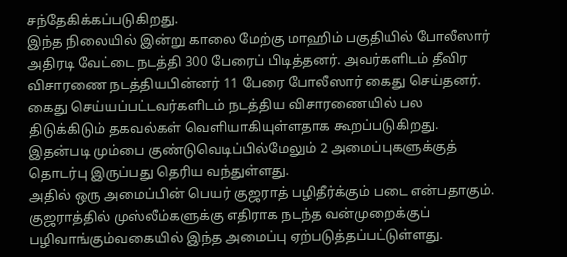சந்தேகிக்கப்படுகிறது.
இந்த நிலையில் இன்று காலை மேற்கு மாஹிம் பகுதியில் போலீஸார் அதிரடி வேட்டை நடத்தி 300 பேரைப் பிடித்தனர். அவர்களிடம் தீவிர விசாரணை நடத்தியபின்னர் 11 பேரை போலீஸார் கைது செய்தனர்.
கைது செய்யப்பட்டவர்களிடம் நடத்திய விசாரணையில் பல திடுக்கிடும் தகவல்கள் வெளியாகியுள்ளதாக கூறப்படுகிறது. இதன்படி மும்பை குண்டுவெடிப்பில்மேலும் 2 அமைப்புகளுக்குத் தொடர்பு இருப்பது தெரிய வந்துள்ளது.
அதில் ஒரு அமைப்பின் பெயர் குஜராத் பழிதீர்க்கும் படை என்பதாகும். குஜராத்தில் முஸ்லீம்களுக்கு எதிராக நடந்த வன்முறைக்குப் பழிவாங்கும்வகையில் இந்த அமைப்பு ஏற்படுத்தப்பட்டுள்ளது.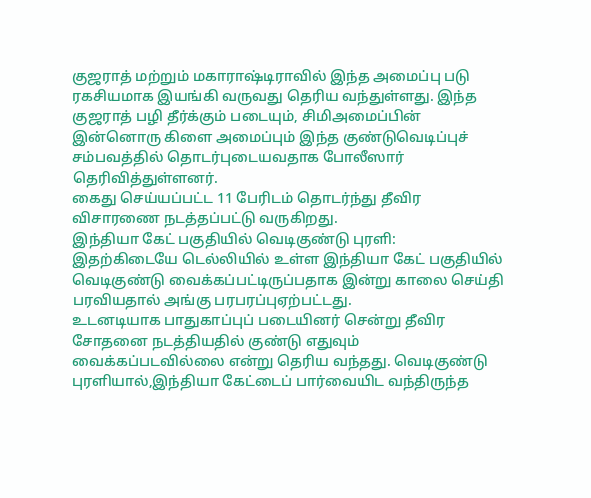குஜராத் மற்றும் மகாராஷ்டிராவில் இந்த அமைப்பு படு ரகசியமாக இயங்கி வருவது தெரிய வந்துள்ளது. இந்த குஜராத் பழி தீர்க்கும் படையும், சிமிஅமைப்பின் இன்னொரு கிளை அமைப்பும் இந்த குண்டுவெடிப்புச் சம்பவத்தில் தொடர்புடையவதாக போலீஸார் தெரிவித்துள்ளனர்.
கைது செய்யப்பட்ட 11 பேரிடம் தொடர்ந்து தீவிர விசாரணை நடத்தப்பட்டு வருகிறது.
இந்தியா கேட் பகுதியில் வெடிகுண்டு புரளி:
இதற்கிடையே டெல்லியில் உள்ள இந்தியா கேட் பகுதியில் வெடிகுண்டு வைக்கப்பட்டிருப்பதாக இன்று காலை செய்தி பரவியதால் அங்கு பரபரப்புஏற்பட்டது.
உடனடியாக பாதுகாப்புப் படையினர் சென்று தீவிர சோதனை நடத்தியதில் குண்டு எதுவும் வைக்கப்படவில்லை என்று தெரிய வந்தது. வெடிகுண்டு புரளியால்,இந்தியா கேட்டைப் பார்வையிட வந்திருந்த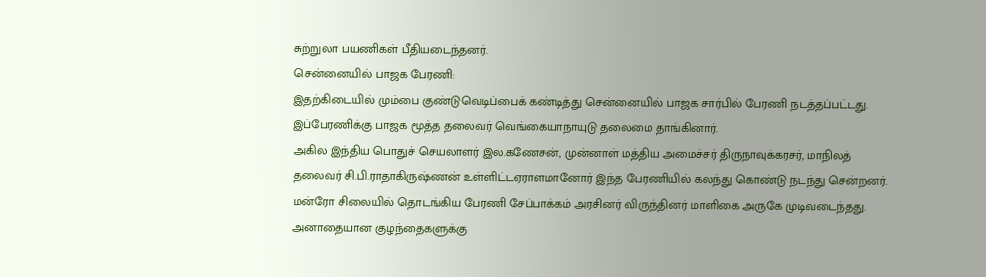சுற்றுலா பயணிகள் பீதியடைந்தனர்.
சென்னையில் பாஜக பேரணி:
இதற்கிடையில் மும்பை குண்டுவெடிப்பைக் கண்டித்து சென்னையில் பாஜக சார்பில் பேரணி நடத்தப்பட்டது. இப்பேரணிக்கு பாஜக மூத்த தலைவர் வெங்கையாநாயுடு தலைமை தாங்கினார்.
அகில இந்திய பொதுச் செயலாளர் இல.கணேசன், முன்னாள் மத்திய அமைச்சர் திருநாவுக்கரசர், மாநிலத் தலைவர் சி.பி.ராதாகிருஷ்ணன் உள்ளிட்டஏராளமானோர் இந்த பேரணியில் கலந்து கொண்டு நடந்து சென்றனர்.
மன்ரோ சிலையில் தொடங்கிய பேரணி சேப்பாக்கம் அரசினர் விருந்தினர் மாளிகை அருகே முடிவடைந்தது.
அனாதையான குழந்தைகளுக்கு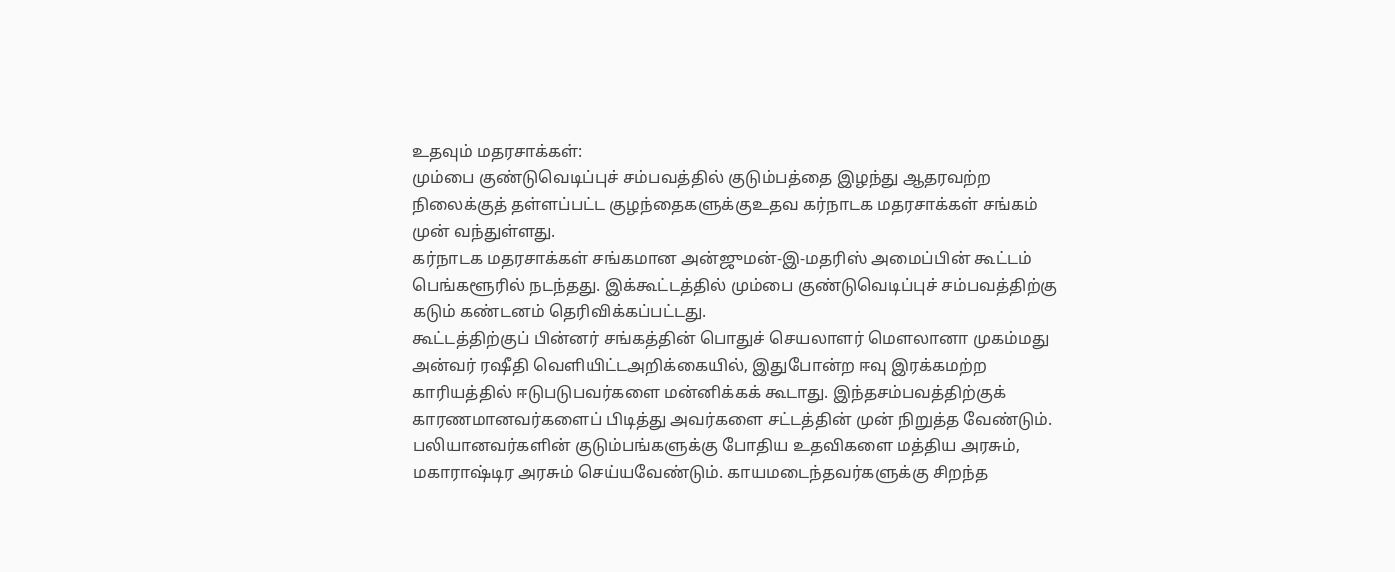உதவும் மதரசாக்கள்:
மும்பை குண்டுவெடிப்புச் சம்பவத்தில் குடும்பத்தை இழந்து ஆதரவற்ற நிலைக்குத் தள்ளப்பட்ட குழந்தைகளுக்குஉதவ கர்நாடக மதரசாக்கள் சங்கம் முன் வந்துள்ளது.
கர்நாடக மதரசாக்கள் சங்கமான அன்ஜுமன்-இ-மதரிஸ் அமைப்பின் கூட்டம் பெங்களூரில் நடந்தது. இக்கூட்டத்தில் மும்பை குண்டுவெடிப்புச் சம்பவத்திற்கு கடும் கண்டனம் தெரிவிக்கப்பட்டது.
கூட்டத்திற்குப் பின்னர் சங்கத்தின் பொதுச் செயலாளர் மெளலானா முகம்மது அன்வர் ரஷீதி வெளியிட்டஅறிக்கையில், இதுபோன்ற ஈவு இரக்கமற்ற காரியத்தில் ஈடுபடுபவர்களை மன்னிக்கக் கூடாது. இந்தசம்பவத்திற்குக் காரணமானவர்களைப் பிடித்து அவர்களை சட்டத்தின் முன் நிறுத்த வேண்டும்.
பலியானவர்களின் குடும்பங்களுக்கு போதிய உதவிகளை மத்திய அரசும், மகாராஷ்டிர அரசும் செய்யவேண்டும். காயமடைந்தவர்களுக்கு சிறந்த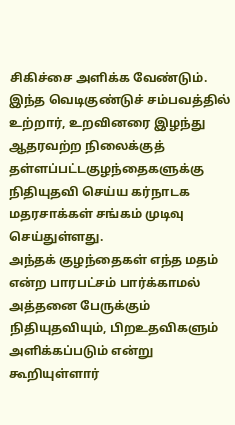சிகிச்சை அளிக்க வேண்டும்.
இந்த வெடிகுண்டுச் சம்பவத்தில் உற்றார், உறவினரை இழந்து ஆதரவற்ற நிலைக்குத் தள்ளப்பட்டகுழந்தைகளுக்கு நிதியுதவி செய்ய கர்நாடக மதரசாக்கள் சங்கம் முடிவு செய்துள்ளது.
அந்தக் குழந்தைகள் எந்த மதம் என்ற பாரபட்சம் பார்க்காமல் அத்தனை பேருக்கும் நிதியுதவியும், பிறஉதவிகளும் அளிக்கப்படும் என்று கூறியுள்ளார்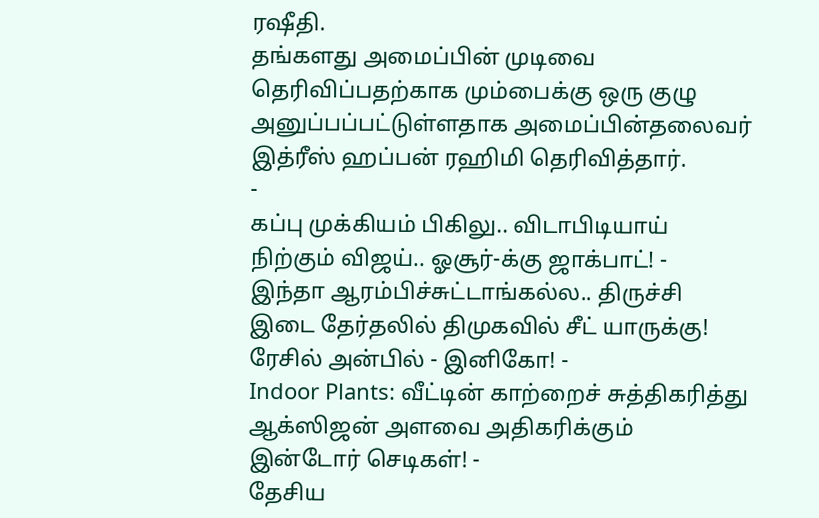ரஷீதி.
தங்களது அமைப்பின் முடிவை தெரிவிப்பதற்காக மும்பைக்கு ஒரு குழு அனுப்பப்பட்டுள்ளதாக அமைப்பின்தலைவர் இத்ரீஸ் ஹப்பன் ரஹிமி தெரிவித்தார்.
-
கப்பு முக்கியம் பிகிலு.. விடாபிடியாய் நிற்கும் விஜய்.. ஓசூர்-க்கு ஜாக்பாட்! -
இந்தா ஆரம்பிச்சுட்டாங்கல்ல.. திருச்சி இடை தேர்தலில் திமுகவில் சீட் யாருக்கு! ரேசில் அன்பில் - இனிகோ! -
Indoor Plants: வீட்டின் காற்றைச் சுத்திகரித்து ஆக்ஸிஜன் அளவை அதிகரிக்கும் இன்டோர் செடிகள்! -
தேசிய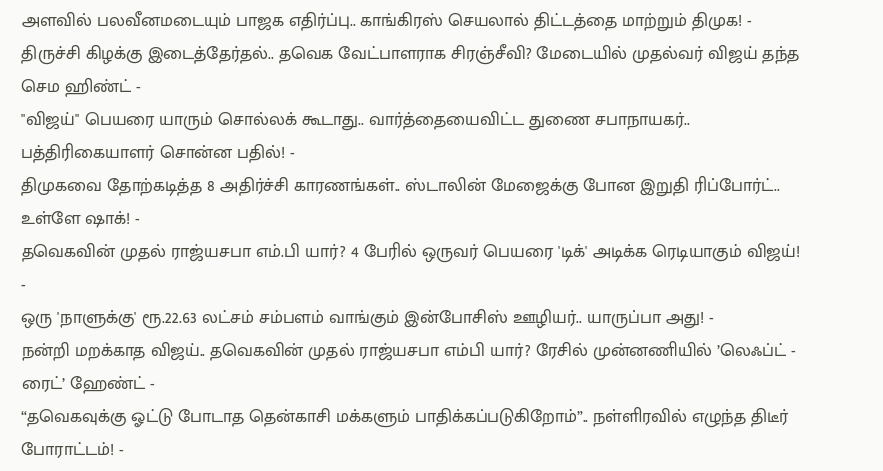அளவில் பலவீனமடையும் பாஜக எதிர்ப்பு.. காங்கிரஸ் செயலால் திட்டத்தை மாற்றும் திமுக! -
திருச்சி கிழக்கு இடைத்தேர்தல்.. தவெக வேட்பாளராக சிரஞ்சீவி? மேடையில் முதல்வர் விஜய் தந்த செம ஹிண்ட் -
"விஜய்" பெயரை யாரும் சொல்லக் கூடாது.. வார்த்தையைவிட்ட துணை சபாநாயகர்.. பத்திரிகையாளர் சொன்ன பதில்! -
திமுகவை தோற்கடித்த 8 அதிர்ச்சி காரணங்கள்.. ஸ்டாலின் மேஜைக்கு போன இறுதி ரிப்போர்ட்.. உள்ளே ஷாக்! -
தவெகவின் முதல் ராஜ்யசபா எம்.பி யார்? 4 பேரில் ஒருவர் பெயரை 'டிக்' அடிக்க ரெடியாகும் விஜய்! -
ஒரு 'நாளுக்கு' ரூ.22.63 லட்சம் சம்பளம் வாங்கும் இன்போசிஸ் ஊழியர்.. யாருப்பா அது! -
நன்றி மறக்காத விஜய்.. தவெகவின் முதல் ராஜ்யசபா எம்பி யார்? ரேசில் முன்னணியில் ’லெஃப்ட் - ரைட்’ ஹேண்ட் -
“தவெகவுக்கு ஓட்டு போடாத தென்காசி மக்களும் பாதிக்கப்படுகிறோம்”.. நள்ளிரவில் எழுந்த திடீர் போராட்டம்! -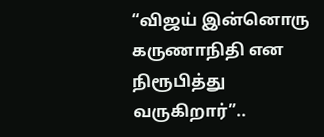“விஜய் இன்னொரு கருணாநிதி என நிரூபித்து வருகிறார்”..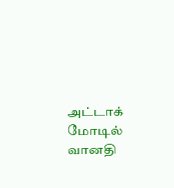அட்டாக் மோடில் வானதி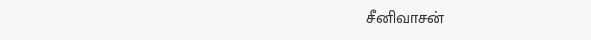சீனிவாசன்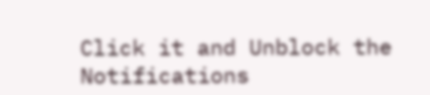Click it and Unblock the Notifications